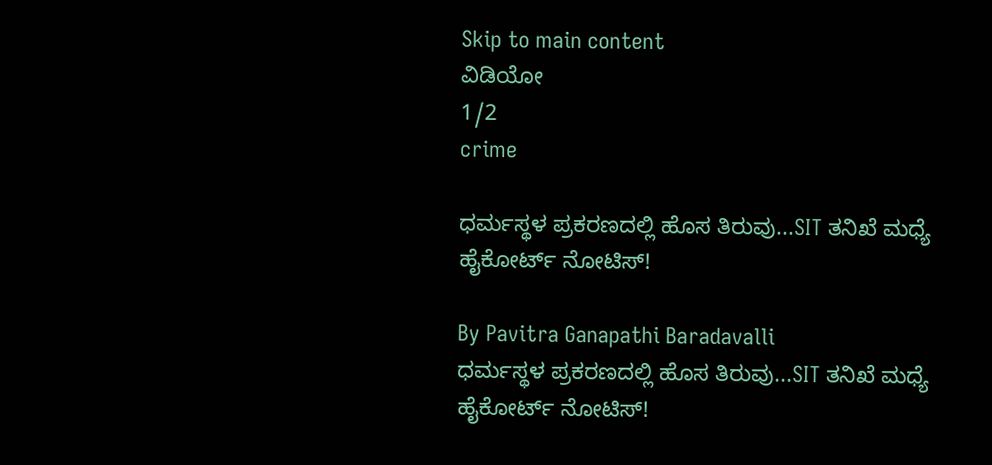Skip to main content
ವಿಡಿಯೋ
1/2
crime

ಧರ್ಮಸ್ಥಳ ಪ್ರಕರಣದಲ್ಲಿ ಹೊಸ ತಿರುವು...SIT ತನಿಖೆ ಮಧ್ಯೆ ಹೈಕೋರ್ಟ್ ನೋಟಿಸ್!

By Pavitra Ganapathi Baradavalli
ಧರ್ಮಸ್ಥಳ ಪ್ರಕರಣದಲ್ಲಿ ಹೊಸ ತಿರುವು...SIT ತನಿಖೆ ಮಧ್ಯೆ ಹೈಕೋರ್ಟ್ ನೋಟಿಸ್!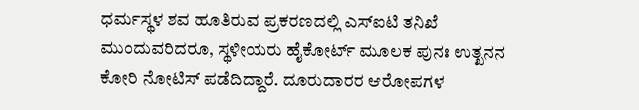ಧರ್ಮಸ್ಥಳ ಶವ ಹೂತಿರುವ ಪ್ರಕರಣದಲ್ಲಿ ಎಸ್ಐಟಿ ತನಿಖೆ ಮುಂದುವರಿದರೂ, ಸ್ಥಳೀಯರು ಹೈಕೋರ್ಟ್ ಮೂಲಕ ಪುನಃ ಉತ್ಖನನ ಕೋರಿ ನೋಟಿಸ್ ಪಡೆದಿದ್ದಾರೆ. ದೂರುದಾರರ ಆರೋಪಗಳ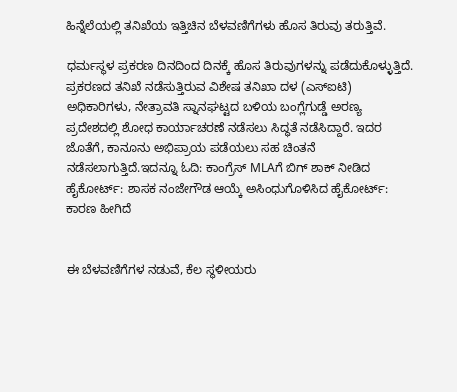ಹಿನ್ನೆಲೆಯಲ್ಲಿ ತನಿಖೆಯ ಇತ್ತಿಚಿನ ಬೆಳವಣಿಗೆಗಳು ಹೊಸ ತಿರುವು ತರುತ್ತಿವೆ.

ಧರ್ಮಸ್ಥಳ ಪ್ರಕರಣ ದಿನದಿಂದ ದಿನಕ್ಕೆ ಹೊಸ ತಿರುವುಗಳನ್ನು ಪಡೆದುಕೊಳ್ಳುತ್ತಿದೆ. ಪ್ರಕರಣದ ತನಿಖೆ ನಡೆಸುತ್ತಿರುವ ವಿಶೇಷ ತನಿಖಾ ದಳ (ಎಸ್ಐಟಿ) ಅಧಿಕಾರಿಗಳು, ನೇತ್ರಾವತಿ ಸ್ನಾನಘಟ್ಟದ ಬಳಿಯ ಬಂಗ್ಲೆಗುಡ್ಡೆ ಅರಣ್ಯ ಪ್ರದೇಶದಲ್ಲಿ ಶೋಧ ಕಾರ್ಯಾಚರಣೆ ನಡೆಸಲು ಸಿದ್ಧತೆ ನಡೆಸಿದ್ದಾರೆ. ಇದರ ಜೊತೆಗೆ, ಕಾನೂನು ಅಭಿಪ್ರಾಯ ಪಡೆಯಲು ಸಹ ಚಿಂತನೆ ನಡೆಸಲಾಗುತ್ತಿದೆ.ಇದನ್ನೂ ಓದಿ: ಕಾಂಗ್ರೆಸ್ MLAಗೆ ಬಿಗ್ ಶಾಕ್ ನೀಡಿದ ಹೈಕೋರ್ಟ್: ಶಾಸಕ ನಂಜೇಗೌಡ ಆಯ್ಕೆ ಅಸಿಂಧುಗೊಳಿಸಿದ ಹೈಕೋರ್ಟ್: ಕಾರಣ ಹೀಗಿದೆ


ಈ ಬೆಳವಣಿಗೆಗಳ ನಡುವೆ, ಕೆಲ ಸ್ಥಳೀಯರು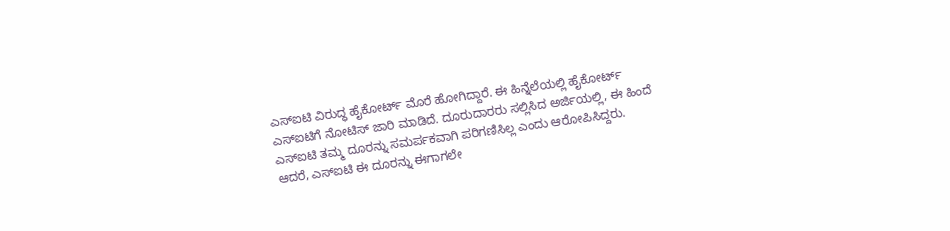ಎಸ್ಐಟಿ ವಿರುದ್ಧ ಹೈಕೋರ್ಟ್ ಮೊರೆ ಹೋಗಿದ್ದಾರೆ. ಈ ಹಿನ್ನೆಲೆಯಲ್ಲಿ ಹೈಕೋರ್ಟ್ ಎಸ್ಐಟಿಗೆ ನೋಟಿಸ್ ಜಾರಿ ಮಾಡಿದೆ. ದೂರುದಾರರು ಸಲ್ಲಿಸಿದ ಅರ್ಜಿಯಲ್ಲಿ, ಈ ಹಿಂದೆ ಎಸ್ಐಟಿ ತಮ್ಮ ದೂರನ್ನು ಸಮರ್ಪಕವಾಗಿ ಪರಿಗಣಿಸಿಲ್ಲ ಎಂದು ಆರೋಪಿಸಿದ್ದರು. ಆದರೆ, ಎಸ್ಐಟಿ ಈ ದೂರನ್ನು ಈಗಾಗಲೇ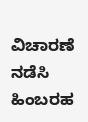ವಿಚಾರಣೆ ನಡೆಸಿ ಹಿಂಬರಹ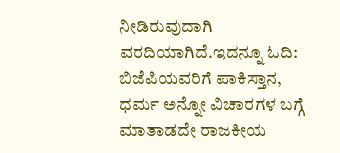ನೀಡಿರುವುದಾಗಿ ವರದಿಯಾಗಿದೆ.ಇದನ್ನೂ ಓದಿ: ಬಿಜೆಪಿಯವರಿಗೆ ಪಾಕಿಸ್ತಾನ, ಧರ್ಮ ಅನ್ನೋ ವಿಚಾರಗಳ ಬಗ್ಗೆ ಮಾತಾಡದೇ ರಾಜಕೀಯ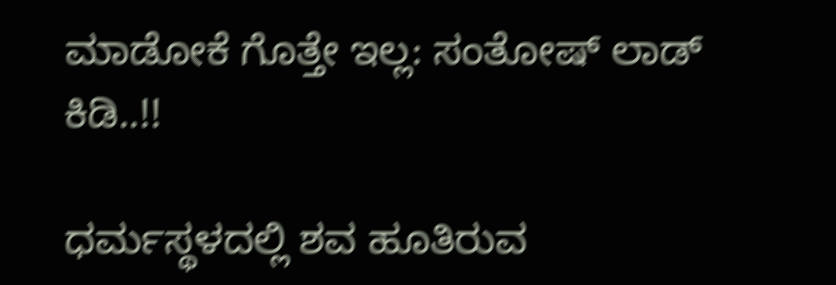ಮಾಡೋಕೆ ಗೊತ್ತೇ ಇಲ್ಲ: ಸಂತೋಷ್‌ ಲಾಡ್‌ ಕಿಡಿ..!!

ಧರ್ಮಸ್ಥಳದಲ್ಲಿ ಶವ ಹೂತಿರುವ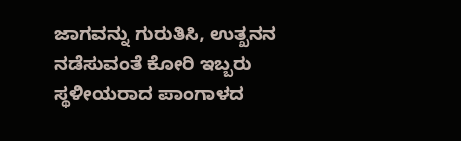ಜಾಗವನ್ನು ಗುರುತಿಸಿ, ಉತ್ಖನನ ನಡೆಸುವಂತೆ ಕೋರಿ ಇಬ್ಬರು ಸ್ಥಳೀಯರಾದ ಪಾಂಗಾಳದ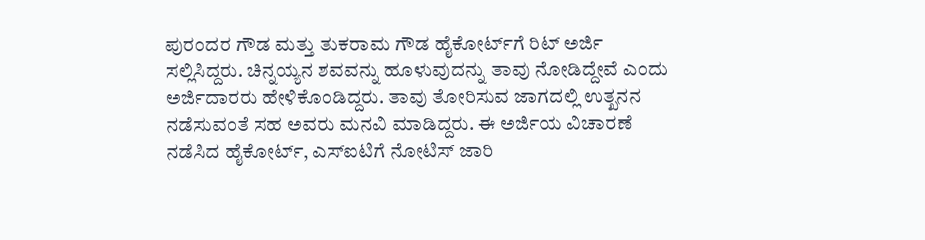ಪುರಂದರ ಗೌಡ ಮತ್ತು ತುಕರಾಮ ಗೌಡ ಹೈಕೋರ್ಟ್‌ಗೆ ರಿಟ್ ಅರ್ಜಿ ಸಲ್ಲಿಸಿದ್ದರು. ಚಿನ್ನಯ್ಯನ ಶವವನ್ನು ಹೂಳುವುದನ್ನು ತಾವು ನೋಡಿದ್ದೇವೆ ಎಂದು ಅರ್ಜಿದಾರರು ಹೇಳಿಕೊಂಡಿದ್ದರು. ತಾವು ತೋರಿಸುವ ಜಾಗದಲ್ಲಿ ಉತ್ಖನನ ನಡೆಸುವಂತೆ ಸಹ ಅವರು ಮನವಿ ಮಾಡಿದ್ದರು. ಈ ಅರ್ಜಿಯ ವಿಚಾರಣೆ ನಡೆಸಿದ ಹೈಕೋರ್ಟ್, ಎಸ್ಐಟಿಗೆ ನೋಟಿಸ್ ಜಾರಿ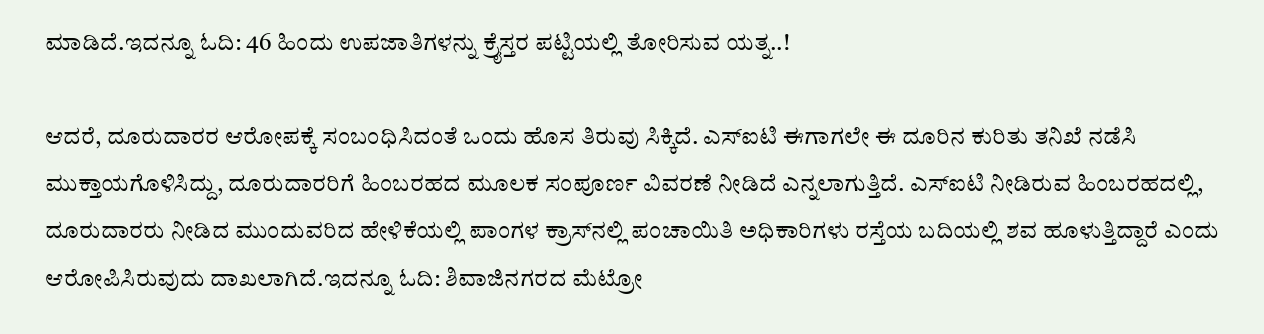ಮಾಡಿದೆ.ಇದನ್ನೂ ಓದಿ: 46 ಹಿಂದು ಉಪಜಾತಿಗಳನ್ನು ಕ್ರೈಸ್ತರ ಪಟ್ಟಿಯಲ್ಲಿ ತೋರಿಸುವ ಯತ್ನ..!

ಆದರೆ, ದೂರುದಾರರ ಆರೋಪಕ್ಕೆ ಸಂಬಂಧಿಸಿದಂತೆ ಒಂದು ಹೊಸ ತಿರುವು ಸಿಕ್ಕಿದೆ. ಎಸ್ಐಟಿ ಈಗಾಗಲೇ ಈ ದೂರಿನ ಕುರಿತು ತನಿಖೆ ನಡೆಸಿ ಮುಕ್ತಾಯಗೊಳಿಸಿದ್ದು, ದೂರುದಾರರಿಗೆ ಹಿಂಬರಹದ ಮೂಲಕ ಸಂಪೂರ್ಣ ವಿವರಣೆ ನೀಡಿದೆ ಎನ್ನಲಾಗುತ್ತಿದೆ. ಎಸ್ಐಟಿ ನೀಡಿರುವ ಹಿಂಬರಹದಲ್ಲಿ, ದೂರುದಾರರು ನೀಡಿದ ಮುಂದುವರಿದ ಹೇಳಿಕೆಯಲ್ಲಿ ಪಾಂಗಳ ಕ್ರಾಸ್‌ನಲ್ಲಿ ಪಂಚಾಯಿತಿ ಅಧಿಕಾರಿಗಳು ರಸ್ತೆಯ ಬದಿಯಲ್ಲಿ ಶವ ಹೂಳುತ್ತಿದ್ದಾರೆ ಎಂದು ಆರೋಪಿಸಿರುವುದು ದಾಖಲಾಗಿದೆ.ಇದನ್ನೂ ಓದಿ: ಶಿವಾಜಿನಗರದ ಮೆಟ್ರೋ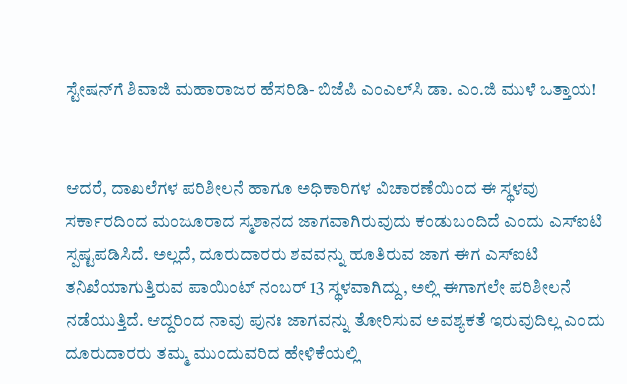ಸ್ಟೇಷನ್‌ಗೆ ಶಿವಾಜಿ ಮಹಾರಾಜರ ಹೆಸರಿಡಿ- ಬಿಜೆಪಿ ಎಂಎಲ್‌ಸಿ ಡಾ. ಎಂ.ಜಿ ಮುಳೆ ಒತ್ತಾಯ!


ಆದರೆ, ದಾಖಲೆಗಳ ಪರಿಶೀಲನೆ ಹಾಗೂ ಅಧಿಕಾರಿಗಳ ವಿಚಾರಣೆಯಿಂದ ಈ ಸ್ಥಳವು ಸರ್ಕಾರದಿಂದ ಮಂಜೂರಾದ ಸ್ಮಶಾನದ ಜಾಗವಾಗಿರುವುದು ಕಂಡುಬಂದಿದೆ ಎಂದು ಎಸ್ಐಟಿ ಸ್ಪಷ್ಟಪಡಿಸಿದೆ. ಅಲ್ಲದೆ, ದೂರುದಾರರು ಶವವನ್ನು ಹೂತಿರುವ ಜಾಗ ಈಗ ಎಸ್ಐಟಿ ತನಿಖೆಯಾಗುತ್ತಿರುವ ಪಾಯಿಂಟ್ ನಂಬರ್ 13 ಸ್ಥಳವಾಗಿದ್ದು, ಅಲ್ಲಿ ಈಗಾಗಲೇ ಪರಿಶೀಲನೆ ನಡೆಯುತ್ತಿದೆ. ಆದ್ದರಿಂದ ನಾವು ಪುನಃ ಜಾಗವನ್ನು ತೋರಿಸುವ ಅವಶ್ಯಕತೆ ಇರುವುದಿಲ್ಲ ಎಂದು ದೂರುದಾರರು ತಮ್ಮ ಮುಂದುವರಿದ ಹೇಳಿಕೆಯಲ್ಲಿ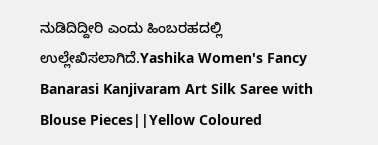ನುಡಿದಿದ್ದೀರಿ ಎಂದು ಹಿಂಬರಹದಲ್ಲಿ ಉಲ್ಲೇಖಿಸಲಾಗಿದೆ.Yashika Women's Fancy Banarasi Kanjivaram Art Silk Saree with Blouse Pieces||Yellow Coloured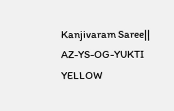Kanjivaram Saree|| AZ-YS-OG-YUKTI YELLOW